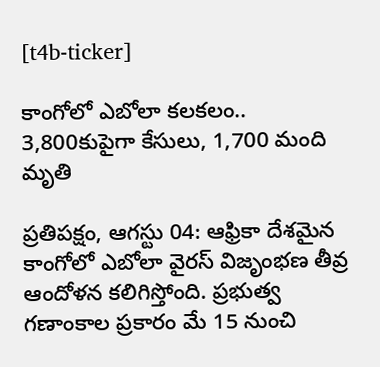[t4b-ticker]

కాంగోలో ఎబోలా కలకలం.. 3,800కుపైగా కేసులు, 1,700 మంది మృతి

ప్రతిపక్షం, ఆగస్టు 04: ఆఫ్రికా దేశమైన కాంగోలో ఎబోలా వైరస్ విజృంభణ తీవ్ర ఆందోళన కలిగిస్తోంది. ప్రభుత్వ గణాంకాల ప్రకారం మే 15 నుంచి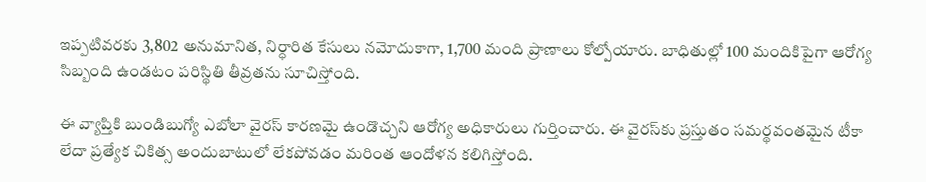ఇప్పటివరకు 3,802 అనుమానిత, నిర్ధారిత కేసులు నమోదుకాగా, 1,700 మంది ప్రాణాలు కోల్పోయారు. బాధితుల్లో 100 మందికిపైగా ఆరోగ్య సిబ్బంది ఉండటం పరిస్థితి తీవ్రతను సూచిస్తోంది.

ఈ వ్యాప్తికి బుండిబుగ్యో ఎబోలా వైరస్ కారణమై ఉండొచ్చని ఆరోగ్య అధికారులు గుర్తించారు. ఈ వైరస్‌కు ప్రస్తుతం సమర్థవంతమైన టీకా లేదా ప్రత్యేక చికిత్స అందుబాటులో లేకపోవడం మరింత ఆందోళన కలిగిస్తోంది.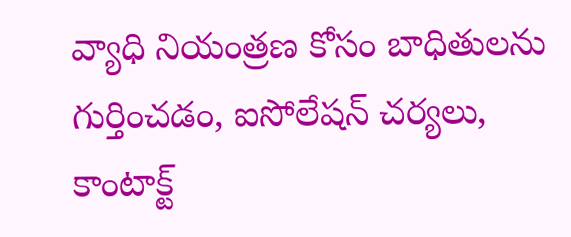వ్యాధి నియంత్రణ కోసం బాధితులను గుర్తించడం, ఐసోలేషన్ చర్యలు, కాంటాక్ట్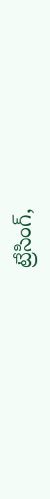ట్రేసింగ్,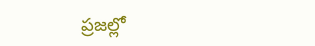ప్రజల్లో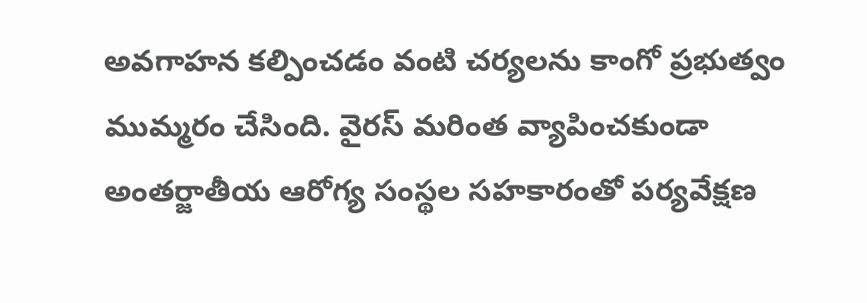అవగాహన కల్పించడం వంటి చర్యలను కాంగో ప్రభుత్వం ముమ్మరం చేసింది. వైరస్ మరింత వ్యాపించకుండా అంతర్జాతీయ ఆరోగ్య సంస్థల సహకారంతో పర్యవేక్షణ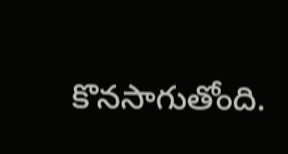కొనసాగుతోంది.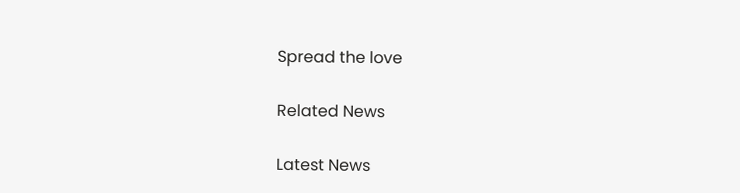Spread the love

Related News

Latest News